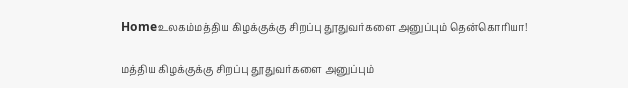Homeஉலகம்மத்திய கிழக்குக்கு சிறப்பு தூதுவர்களை அனுப்பும் தென்கொரியா!

மத்திய கிழக்குக்கு சிறப்பு தூதுவர்களை அனுப்பும்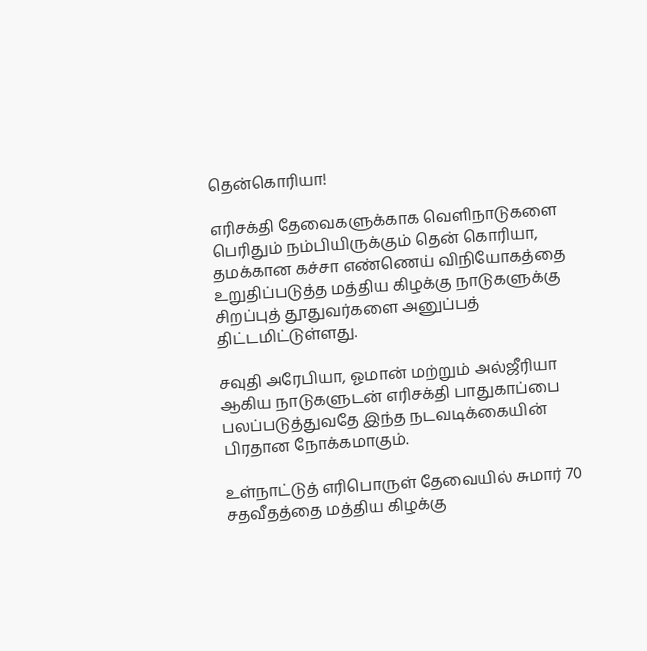தென்கொரியா!

எரிசக்தி தேவைகளுக்காக வெளிநாடுகளை பெரிதும் நம்பியிருக்கும் தென் கொரியா, தமக்கான கச்சா எண்ணெய் விநியோகத்தை உறுதிப்படுத்த மத்திய கிழக்கு நாடுகளுக்கு சிறப்புத் தூதுவர்களை அனுப்பத் திட்டமிட்டுள்ளது.

சவுதி அரேபியா, ஓமான் மற்றும் அல்ஜீரியா ஆகிய நாடுகளுடன் எரிசக்தி பாதுகாப்பை பலப்படுத்துவதே இந்த நடவடிக்கையின் பிரதான நோக்கமாகும்.

உள்நாட்டுத் எரிபொருள் தேவையில் சுமார் 70 சதவீதத்தை மத்திய கிழக்கு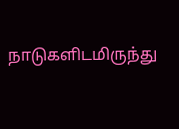நாடுகளிடமிருந்து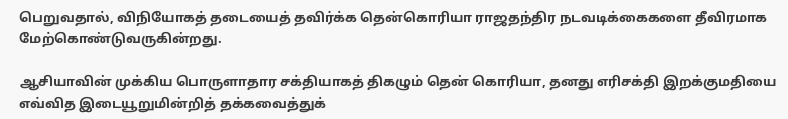பெறுவதால், விநியோகத் தடையைத் தவிர்க்க தென்கொரியா ராஜதந்திர நடவடிக்கைகளை தீவிரமாக மேற்கொண்டுவருகின்றது.

ஆசியாவின் முக்கிய பொருளாதார சக்தியாகத் திகழும் தென் கொரியா, தனது எரிசக்தி இறக்குமதியை எவ்வித இடையூறுமின்றித் தக்கவைத்துக்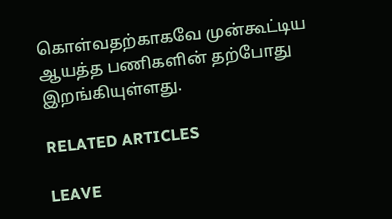கொள்வதற்காகவே முன்கூட்டிய ஆயத்த பணிகளின் தற்போது இறங்கியுள்ளது.

RELATED ARTICLES

LEAVE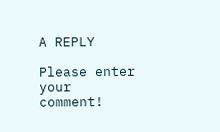A REPLY

Please enter your comment!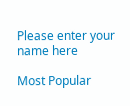Please enter your name here

Most Popular